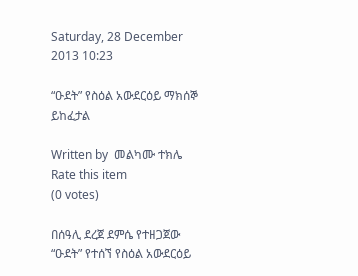Saturday, 28 December 2013 10:23

“ዑደት” የስዕል አውደርዕይ ማክሰኞ ይከፈታል

Written by  መልካሙ ተክሌ
Rate this item
(0 votes)

በሰዓሊ ደረጀ ደምሴ የተዘጋጀው “ዑደት” የተሰኘ የስዕል አውደርዕይ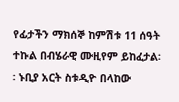የፊታችን ማክሰኞ ከምሽቱ 11 ሰዓት ተኩል በብሄራዊ ሙዚየም ይከፈታል፡፡ ኑቢያ አርት ስቱዲዮ በላከው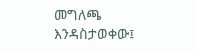መግለጫ እንዳስታወቀው፤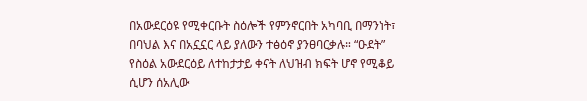በአውደርዕዩ የሚቀርቡት ስዕሎች የምንኖርበት አካባቢ በማንነት፣ በባህል እና በአኗኗር ላይ ያለውን ተፅዕኖ ያንፀባርቃሉ። “ዑደት” የስዕል አውደርዕይ ለተከታታይ ቀናት ለህዝብ ክፍት ሆኖ የሚቆይ ሲሆን ሰአሊው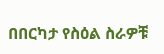በበርካታ የስዕል ስራዎቹ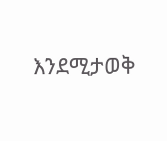እንደሚታወቅ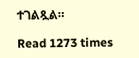ተገልጿል።

Read 1273 times